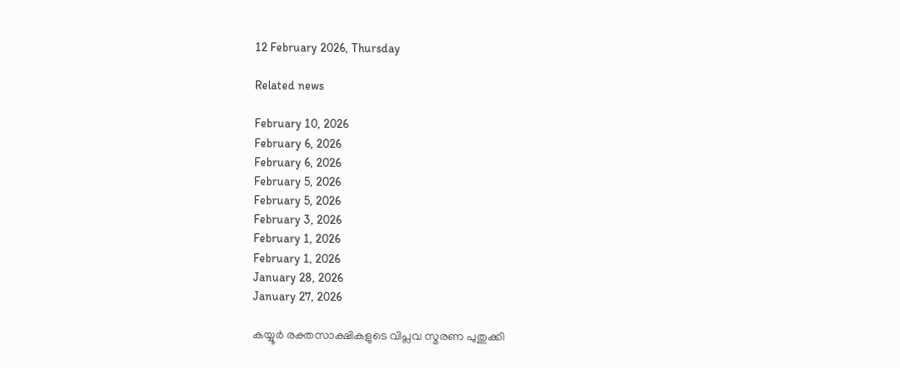12 February 2026, Thursday

Related news

February 10, 2026
February 6, 2026
February 6, 2026
February 5, 2026
February 5, 2026
February 3, 2026
February 1, 2026
February 1, 2026
January 28, 2026
January 27, 2026

കയ്യൂര്‍ രക്തസാക്ഷികളുടെ വിപ്ലവ സ്മരണ പുതുക്കി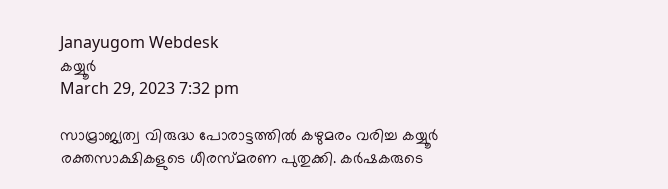Janayugom Webdesk
കയ്യൂര്‍
March 29, 2023 7:32 pm

സാമ്രാജ്യത്വ വിരുദ്ധ പോരാട്ടത്തിൽ കഴുമരം വരിച്ച കയ്യൂർ രക്തസാക്ഷികളുടെ ധീരസ്മരണ പുതുക്കി. കർഷകരുടെ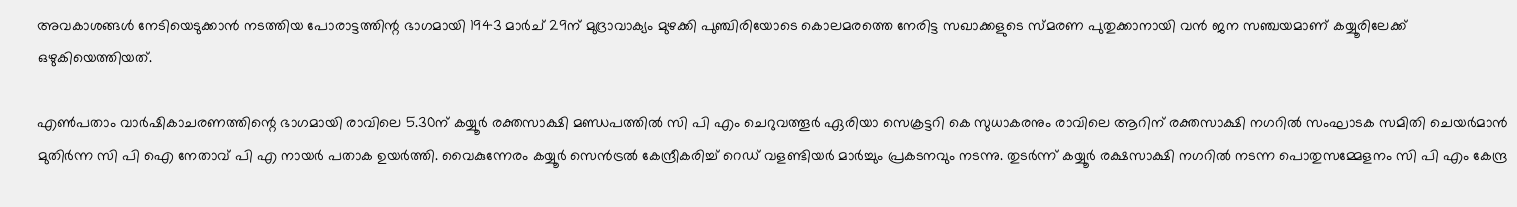അവകാശങ്ങൾ നേടിയെടുക്കാൻ നടത്തിയ പോരാട്ടത്തിന്റ ഭാഗമായി 1943 മാർച്‌ 29ന്‌ മുദ്രാവാക്യം മുഴക്കി പുഞ്ചിരിയോടെ കൊലമരത്തെ നേരിട്ട സഖാക്കളുടെ സ്‌മരണ പുതുക്കാനായി വൻ ജന സഞ്ചയമാണ്‌ കയ്യൂരിലേക്ക്‌ ഒഴുകിയെത്തിയത്‌.

എണ്‍പതാം വാര്‍ഷികാചരണത്തിന്റെ ഭാഗമായി രാവിലെ 5.30ന്‌ കയ്യൂർ രക്തസാക്ഷി മണ്ഡപത്തിൽ സി പി എം ചെറുവത്തൂര്‍ ഏരിയാ സെക്രട്ടറി കെ സുധാകരനും രാവിലെ ആറിന്‌ രക്തസാക്ഷി നഗറിൽ സംഘാടക സമിതി ചെയര്‍മാന്‍ മുതിര്‍ന്ന സി പി ഐ നേതാവ് പി എ നായര്‍ പതാക ഉയർത്തി. വൈകുന്നേരം കയ്യൂര്‍ സെന്‍ട്രല്‍ കേന്ദ്രീകരിച്ച് റെഡ് വളണ്ടിയര്‍ മാര്‍ച്ചും പ്രകടനവും നടന്നു. തുടര്‍ന്ന് കയ്യൂർ രക്ഷസാക്ഷി നഗറിൽ നടന്ന പൊതുസമ്മേളനം സി പി എം കേന്ദ്ര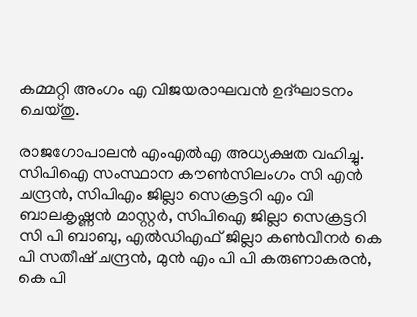കമ്മറ്റി അംഗം എ വിജയരാഘവന്‍ ഉദ്ഘാടനം ചെയ്തു.

രാജഗോപാലന്‍ എംഎല്‍എ അധ്യക്ഷത വഹിച്ചു. സിപിഐ സംസ്ഥാന കൗണ്‍സിലംഗം സി എന്‍ ചന്ദ്രന്‍, സിപിഎം ജില്ലാ സെക്രട്ടറി എം വി ബാലകൃഷ്ണന്‍ മാസ്റ്റര്‍, സിപിഐ ജില്ലാ സെക്രട്ടറി സി പി ബാബു, എല്‍ഡിഎഫ് ജില്ലാ കണ്‍വീനര്‍ കെ പി സതീഷ് ചന്ദ്രന്‍, മുന്‍ എം പി പി കരുണാകരന്‍, കെ പി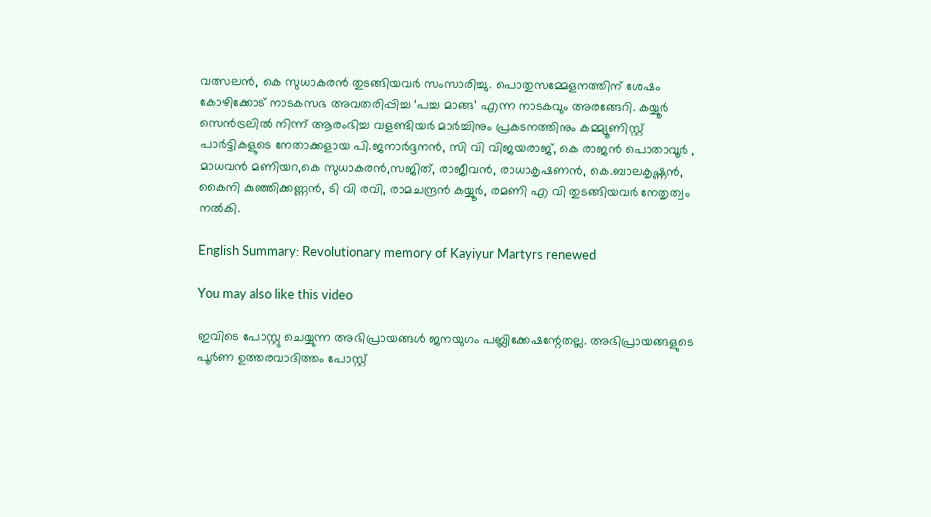വത്സലന്‍, കെ സുധാകരന്‍ തുടങ്ങിയവര്‍ സംസാരിച്ചു. പൊതുസമ്മേളനത്തിന് ശേഷം കോഴിക്കോട് നാടകസഭ അവതരിപ്പിച്ച ‘പച്ച മാങ്ങ’ എന്ന നാടകവും അരങ്ങേറി. കയ്യൂർ സെൻട്രലിൽ നിന്ന് ആരംഭിച്ച വളണ്ടിയർ മാർച്ചിനും പ്രകടനത്തിനും കമ്മ്യൂണിസ്റ്റ് പാർട്ടികളുടെ നേതാക്കളായ പി.ജനാർദ്ദനൻ, സി വി വിജയരാജ്, കെ രാജൻ പൊതാവൂർ , മാധവൻ മണിയറ,കെ സുധാകരൻ,സജിത്, രാജീവൻ, രാധാകൃഷണൻ, കെ.ബാലകൃഷ്ണൻ, കൈനി കുഞ്ഞിക്കണ്ണൻ, ടി വി രവി, രാമചന്ദ്രൻ കയ്യൂർ, രമണി എ വി തുടങ്ങിയവർ നേതൃത്വം നൽകി.

English Summary: Revolutionary memory of Kayiyur Martyrs renewed

You may also like this video

ഇവിടെ പോസ്റ്റു ചെയ്യുന്ന അഭിപ്രായങ്ങള്‍ ജനയുഗം പബ്ലിക്കേഷന്റേതല്ല. അഭിപ്രായങ്ങളുടെ പൂര്‍ണ ഉത്തരവാദിത്തം പോസ്റ്റ്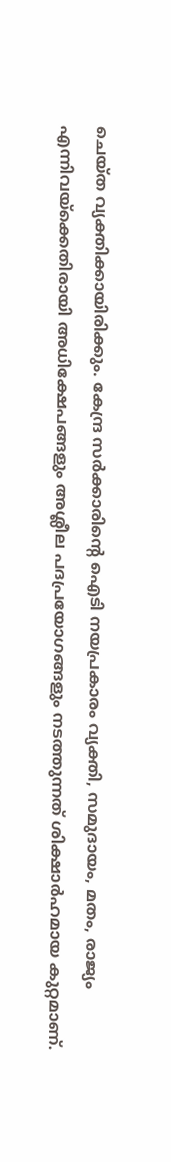ചെയ്ത വ്യക്തിക്കായിരിക്കും. കേന്ദ്ര സര്‍ക്കാരിന്റെ ഐടി നയപ്രകാരം വ്യക്തി, സമുദായം, മതം, രാജ്യം എന്നിവയ്‌ക്കെതിരായി അധിക്ഷേപങ്ങളും അശ്ലീല പദപ്രയോഗങ്ങളും നടത്തുന്നത് ശിക്ഷാര്‍ഹമായ കുറ്റമാണ്.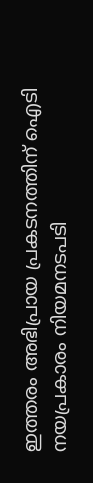ഇത്തരം അഭിപ്രായ പ്രകടനത്തിന് ഐടി നയപ്രകാരം നിയമനടപടി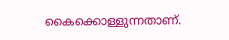കൈക്കൊള്ളുന്നതാണ്.